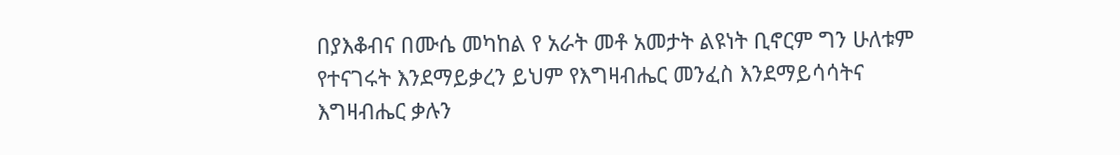በያእቆብና በሙሴ መካከል የ አራት መቶ አመታት ልዩነት ቢኖርም ግን ሁለቱም የተናገሩት እንደማይቃረን ይህም የእግዛብሔር መንፈስ እንደማይሳሳትና እግዛብሔር ቃሉን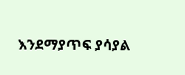እንደማያጥፍ ያሳያል